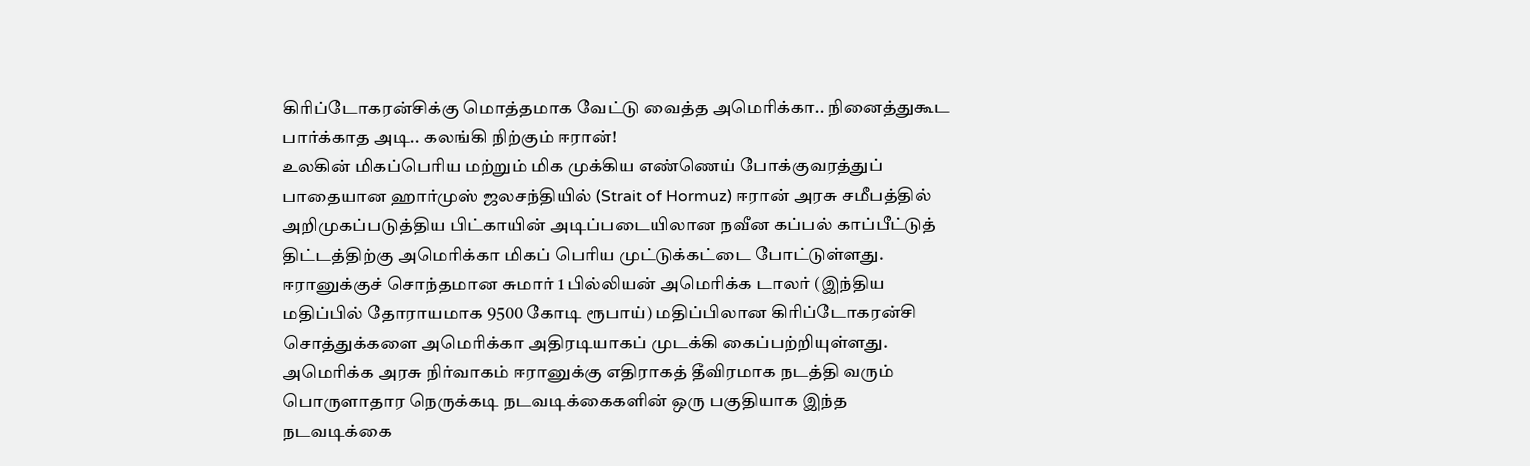கிரிப்டோகரன்சிக்கு மொத்தமாக வேட்டு வைத்த அமெரிக்கா.. நினைத்துகூட பார்க்காத அடி.. கலங்கி நிற்கும் ஈரான்!
உலகின் மிகப்பெரிய மற்றும் மிக முக்கிய எண்ணெய் போக்குவரத்துப் பாதையான ஹார்முஸ் ஜலசந்தியில் (Strait of Hormuz) ஈரான் அரசு சமீபத்தில் அறிமுகப்படுத்திய பிட்காயின் அடிப்படையிலான நவீன கப்பல் காப்பீட்டுத் திட்டத்திற்கு அமெரிக்கா மிகப் பெரிய முட்டுக்கட்டை போட்டுள்ளது.
ஈரானுக்குச் சொந்தமான சுமார் 1 பில்லியன் அமெரிக்க டாலர் (இந்திய மதிப்பில் தோராயமாக 9500 கோடி ரூபாய்) மதிப்பிலான கிரிப்டோகரன்சி சொத்துக்களை அமெரிக்கா அதிரடியாகப் முடக்கி கைப்பற்றியுள்ளது. அமெரிக்க அரசு நிர்வாகம் ஈரானுக்கு எதிராகத் தீவிரமாக நடத்தி வரும் பொருளாதார நெருக்கடி நடவடிக்கைகளின் ஒரு பகுதியாக இந்த நடவடிக்கை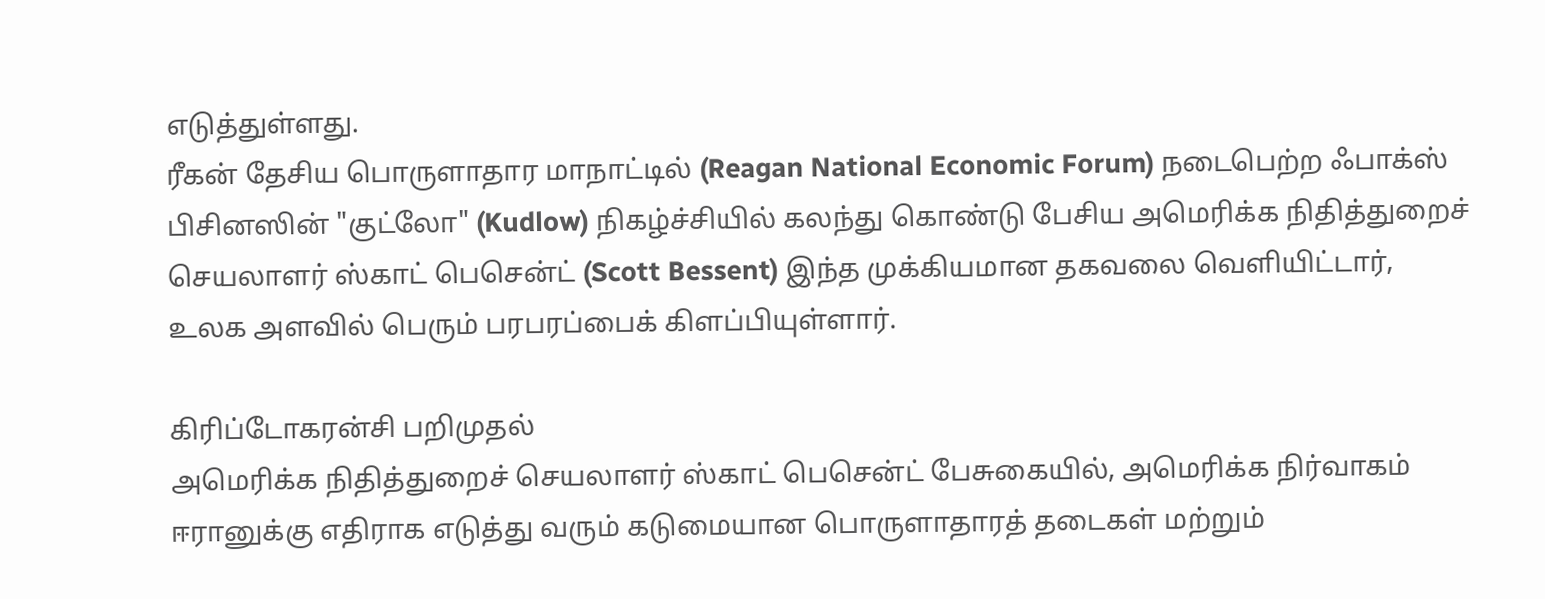எடுத்துள்ளது.
ரீகன் தேசிய பொருளாதார மாநாட்டில் (Reagan National Economic Forum) நடைபெற்ற ஃபாக்ஸ் பிசினஸின் "குட்லோ" (Kudlow) நிகழ்ச்சியில் கலந்து கொண்டு பேசிய அமெரிக்க நிதித்துறைச் செயலாளர் ஸ்காட் பெசென்ட் (Scott Bessent) இந்த முக்கியமான தகவலை வெளியிட்டார், உலக அளவில் பெரும் பரபரப்பைக் கிளப்பியுள்ளார்.

கிரிப்டோகரன்சி பறிமுதல்
அமெரிக்க நிதித்துறைச் செயலாளர் ஸ்காட் பெசென்ட் பேசுகையில், அமெரிக்க நிர்வாகம் ஈரானுக்கு எதிராக எடுத்து வரும் கடுமையான பொருளாதாரத் தடைகள் மற்றும்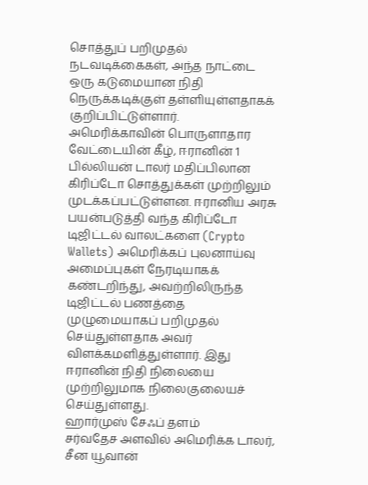சொத்துப் பறிமுதல் நடவடிக்கைகள், அந்த நாட்டை ஒரு கடுமையான நிதி நெருக்கடிக்குள் தள்ளியுள்ளதாகக் குறிப்பிட்டுள்ளார்.
அமெரிக்காவின் பொருளாதார வேட்டையின் கீழ், ஈரானின் 1 பில்லியன் டாலர் மதிப்பிலான கிரிப்டோ சொத்துக்கள் முற்றிலும் முடக்கப்பட்டுள்ளன. ஈரானிய அரசு பயன்படுத்தி வந்த கிரிப்டோ டிஜிட்டல் வாலட்களை (Crypto Wallets) அமெரிக்கப் புலனாய்வு அமைப்புகள் நேரடியாகக் கண்டறிந்து, அவற்றிலிருந்த டிஜிட்டல் பணத்தை முழுமையாகப் பறிமுதல் செய்துள்ளதாக அவர் விளக்கமளித்துள்ளார். இது ஈரானின் நிதி நிலையை முற்றிலுமாக நிலைகுலையச் செய்துள்ளது.
ஹார்முஸ் சேஃப் தளம்
சர்வதேச அளவில் அமெரிக்க டாலர், சீன யூவான்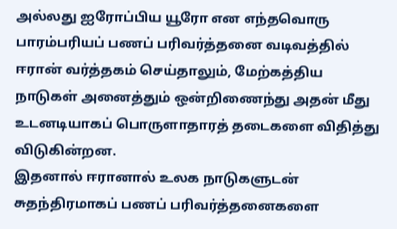அல்லது ஐரோப்பிய யூரோ என எந்தவொரு பாரம்பரியப் பணப் பரிவர்த்தனை வடிவத்தில் ஈரான் வர்த்தகம் செய்தாலும், மேற்கத்திய நாடுகள் அனைத்தும் ஒன்றிணைந்து அதன் மீது உடனடியாகப் பொருளாதாரத் தடைகளை விதித்து விடுகின்றன.
இதனால் ஈரானால் உலக நாடுகளுடன் சுதந்திரமாகப் பணப் பரிவர்த்தனைகளை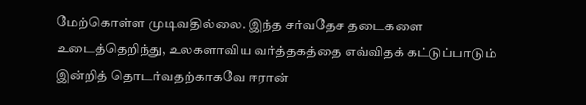மேற்கொள்ள முடிவதில்லை. இந்த சர்வதேச தடைகளை உடைத்தெறிந்து, உலகளாவிய வர்த்தகத்தை எவ்விதக் கட்டுப்பாடும் இன்றித் தொடர்வதற்காகவே ஈரான்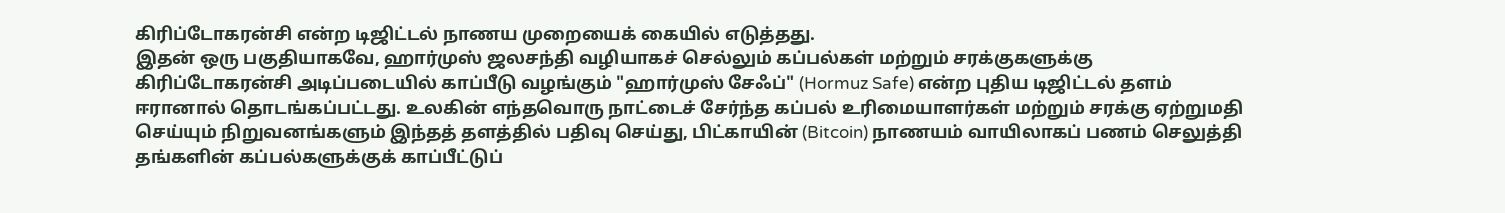கிரிப்டோகரன்சி என்ற டிஜிட்டல் நாணய முறையைக் கையில் எடுத்தது.
இதன் ஒரு பகுதியாகவே, ஹார்முஸ் ஜலசந்தி வழியாகச் செல்லும் கப்பல்கள் மற்றும் சரக்குகளுக்கு கிரிப்டோகரன்சி அடிப்படையில் காப்பீடு வழங்கும் "ஹார்முஸ் சேஃப்" (Hormuz Safe) என்ற புதிய டிஜிட்டல் தளம் ஈரானால் தொடங்கப்பட்டது. உலகின் எந்தவொரு நாட்டைச் சேர்ந்த கப்பல் உரிமையாளர்கள் மற்றும் சரக்கு ஏற்றுமதி செய்யும் நிறுவனங்களும் இந்தத் தளத்தில் பதிவு செய்து, பிட்காயின் (Bitcoin) நாணயம் வாயிலாகப் பணம் செலுத்தி தங்களின் கப்பல்களுக்குக் காப்பீட்டுப்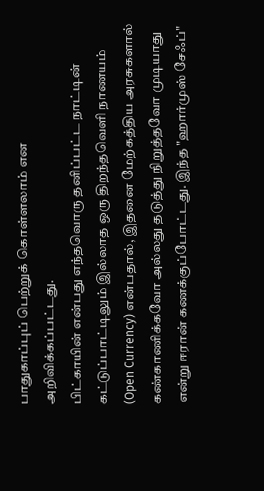பாதுகாப்புப் பெற்றுக் கொள்ளலாம் என அறிவிக்கப்பட்டது.
பிட்காயின் என்பது எந்தவொரு தனிப்பட்ட நாட்டின் கட்டுப்பாட்டிலும் இல்லாத ஒரு திறந்தவெளி நாணயம் (Open Currency) என்பதால், இதனை மேற்கத்திய அரசுகளால் கண்காணிக்கவோ அல்லது தடுத்து நிறுத்தவோ முடியாது என்று ஈரான் கணக்குப்போட்டது. இந்த "ஹார்முஸ் சேஃப்"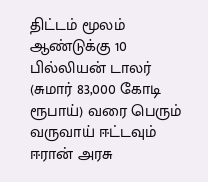திட்டம் மூலம் ஆண்டுக்கு 10 பில்லியன் டாலர் (சுமார் 83,000 கோடி ரூபாய்) வரை பெரும் வருவாய் ஈட்டவும் ஈரான் அரசு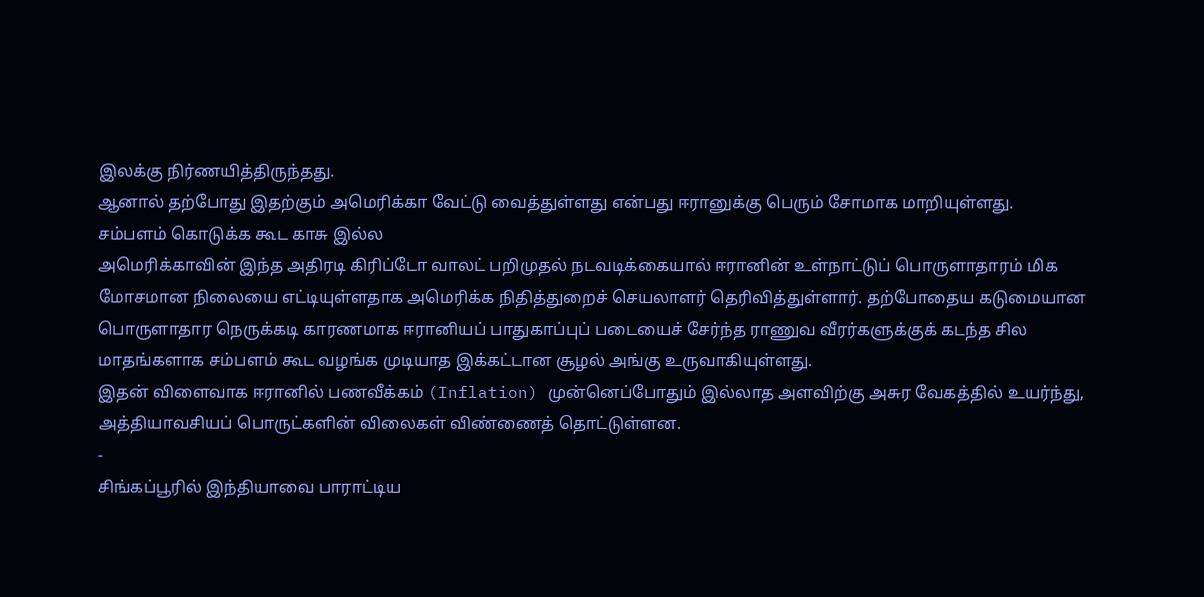இலக்கு நிர்ணயித்திருந்தது.
ஆனால் தற்போது இதற்கும் அமெரிக்கா வேட்டு வைத்துள்ளது என்பது ஈரானுக்கு பெரும் சோமாக மாறியுள்ளது.
சம்பளம் கொடுக்க கூட காசு இல்ல
அமெரிக்காவின் இந்த அதிரடி கிரிப்டோ வாலட் பறிமுதல் நடவடிக்கையால் ஈரானின் உள்நாட்டுப் பொருளாதாரம் மிக மோசமான நிலையை எட்டியுள்ளதாக அமெரிக்க நிதித்துறைச் செயலாளர் தெரிவித்துள்ளார். தற்போதைய கடுமையான பொருளாதார நெருக்கடி காரணமாக ஈரானியப் பாதுகாப்புப் படையைச் சேர்ந்த ராணுவ வீரர்களுக்குக் கடந்த சில மாதங்களாக சம்பளம் கூட வழங்க முடியாத இக்கட்டான சூழல் அங்கு உருவாகியுள்ளது.
இதன் விளைவாக ஈரானில் பணவீக்கம் (Inflation) முன்னெப்போதும் இல்லாத அளவிற்கு அசுர வேகத்தில் உயர்ந்து, அத்தியாவசியப் பொருட்களின் விலைகள் விண்ணைத் தொட்டுள்ளன.
-
சிங்கப்பூரில் இந்தியாவை பாராட்டிய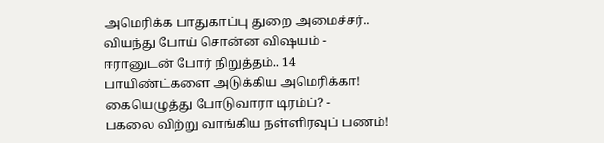அமெரிக்க பாதுகாப்பு துறை அமைச்சர்.. வியந்து போய் சொன்ன விஷயம் -
ஈரானுடன் போர் நிறுத்தம்.. 14 பாயிண்ட்களை அடுக்கிய அமெரிக்கா! கையெழுத்து போடுவாரா டிரம்ப்? -
பகலை விற்று வாங்கிய நள்ளிரவுப் பணம்!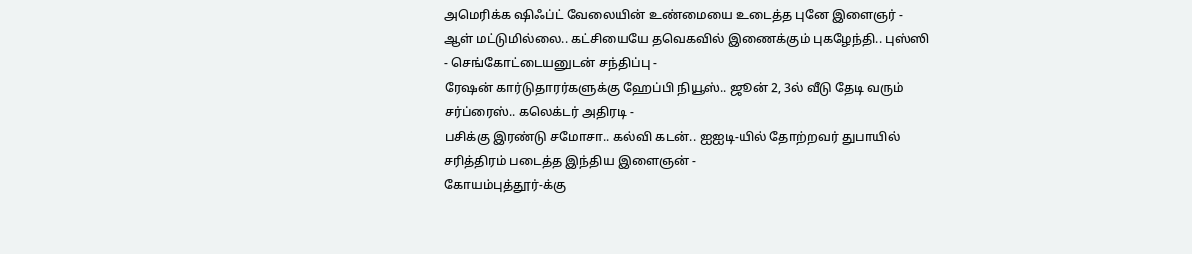அமெரிக்க ஷிஃப்ட் வேலையின் உண்மையை உடைத்த புனே இளைஞர் -
ஆள் மட்டுமில்லை.. கட்சியையே தவெகவில் இணைக்கும் புகழேந்தி.. புஸ்ஸி - செங்கோட்டையனுடன் சந்திப்பு -
ரேஷன் கார்டுதாரர்களுக்கு ஹேப்பி நியூஸ்.. ஜூன் 2, 3ல் வீடு தேடி வரும் சர்ப்ரைஸ்.. கலெக்டர் அதிரடி -
பசிக்கு இரண்டு சமோசா.. கல்வி கடன்.. ஐஐடி-யில் தோற்றவர் துபாயில் சரித்திரம் படைத்த இந்திய இளைஞன் -
கோயம்புத்தூர்-க்கு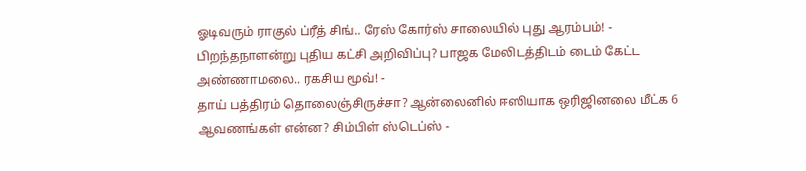ஓடிவரும் ராகுல் ப்ரீத் சிங்.. ரேஸ் கோர்ஸ் சாலையில் புது ஆரம்பம்! -
பிறந்தநாளன்று புதிய கட்சி அறிவிப்பு? பாஜக மேலிடத்திடம் டைம் கேட்ட அண்ணாமலை.. ரகசிய மூவ்! -
தாய் பத்திரம் தொலைஞ்சிருச்சா? ஆன்லைனில் ஈஸியாக ஒரிஜினலை மீட்க 6 ஆவணங்கள் என்ன? சிம்பிள் ஸ்டெப்ஸ் -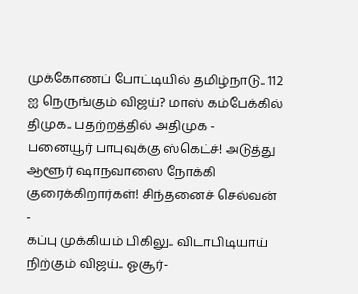முக்கோணப் போட்டியில் தமிழ்நாடு.. 112 ஐ நெருங்கும் விஜய்? மாஸ் கம்பேக்கில் திமுக.. பதற்றத்தில் அதிமுக -
பனையூர் பாபுவுக்கு ஸ்கெட்ச்! அடுத்து ஆளூர் ஷாநவாஸை நோக்கி குரைக்கிறார்கள்! சிந்தனைச் செல்வன் -
கப்பு முக்கியம் பிகிலு.. விடாபிடியாய் நிற்கும் விஜய்.. ஓசூர்-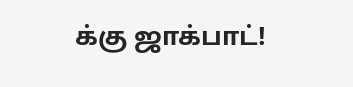க்கு ஜாக்பாட்!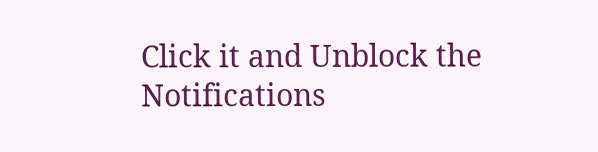Click it and Unblock the Notifications